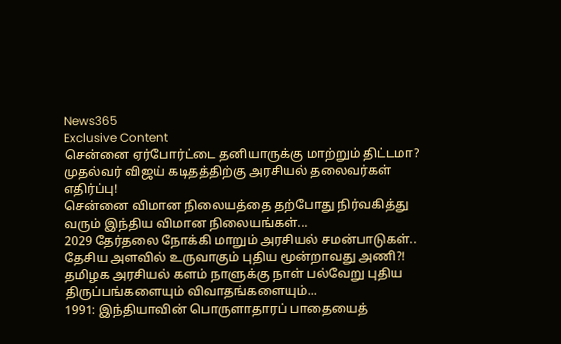News365
Exclusive Content
சென்னை ஏர்போர்ட்டை தனியாருக்கு மாற்றும் திட்டமா? முதல்வர் விஜய் கடிதத்திற்கு அரசியல் தலைவர்கள் எதிர்ப்பு!
சென்னை விமான நிலையத்தை தற்போது நிர்வகித்து வரும் இந்திய விமான நிலையங்கள்...
2029 தேர்தலை நோக்கி மாறும் அரசியல் சமன்பாடுகள்.. தேசிய அளவில் உருவாகும் புதிய மூன்றாவது அணி?!
தமிழக அரசியல் களம் நாளுக்கு நாள் பல்வேறு புதிய திருப்பங்களையும் விவாதங்களையும்...
1991: இந்தியாவின் பொருளாதாரப் பாதையைத்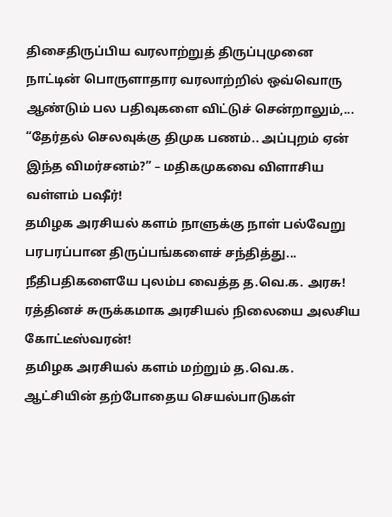திசைதிருப்பிய வரலாற்றுத் திருப்புமுனை
நாட்டின் பொருளாதார வரலாற்றில் ஒவ்வொரு ஆண்டும் பல பதிவுகளை விட்டுச் சென்றாலும்,...
“தேர்தல் செலவுக்கு திமுக பணம்.. அப்புறம் ஏன் இந்த விமர்சனம்?” – மதிகமுகவை விளாசிய வள்ளம் பஷீர்!
தமிழக அரசியல் களம் நாளுக்கு நாள் பல்வேறு பரபரப்பான திருப்பங்களைச் சந்தித்து...
நீதிபதிகளையே புலம்ப வைத்த த.வெ.க. அரசு! ரத்தினச் சுருக்கமாக அரசியல் நிலையை அலசிய கோட்டீஸ்வரன்!
தமிழக அரசியல் களம் மற்றும் த.வெ.க. ஆட்சியின் தற்போதைய செயல்பாடுகள்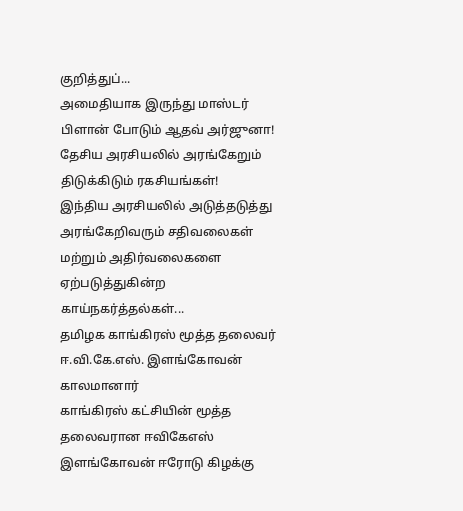குறித்துப்...
அமைதியாக இருந்து மாஸ்டர் பிளான் போடும் ஆதவ் அர்ஜுனா! தேசிய அரசியலில் அரங்கேறும் திடுக்கிடும் ரகசியங்கள்!
இந்திய அரசியலில் அடுத்தடுத்து அரங்கேறிவரும் சதிவலைகள் மற்றும் அதிர்வலைகளை ஏற்படுத்துகின்ற காய்நகர்த்தல்கள்...
தமிழக காங்கிரஸ் மூத்த தலைவர் ஈ.வி.கே.எஸ். இளங்கோவன் காலமானார்
காங்கிரஸ் கட்சியின் மூத்த தலைவரான ஈவிகேஎஸ் இளங்கோவன் ஈரோடு கிழக்கு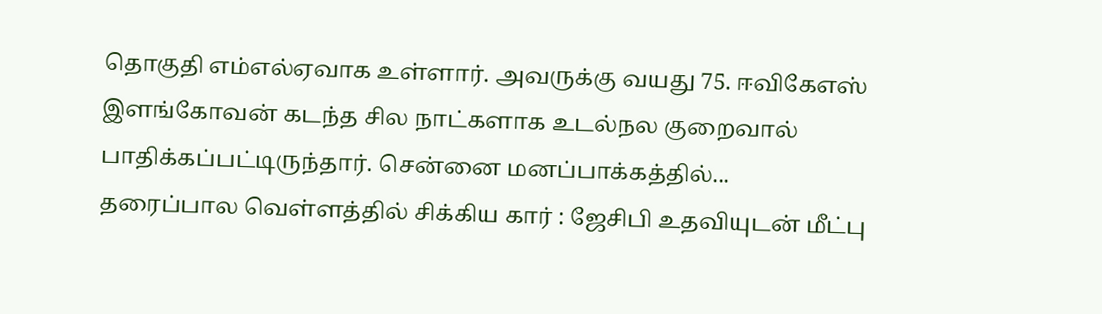தொகுதி எம்எல்ஏவாக உள்ளார். அவருக்கு வயது 75. ஈவிகேஎஸ் இளங்கோவன் கடந்த சில நாட்களாக உடல்நல குறைவால் பாதிக்கப்பட்டிருந்தார். சென்னை மனப்பாக்கத்தில்...
தரைப்பால வெள்ளத்தில் சிக்கிய கார் : ஜேசிபி உதவியுடன் மீட்பு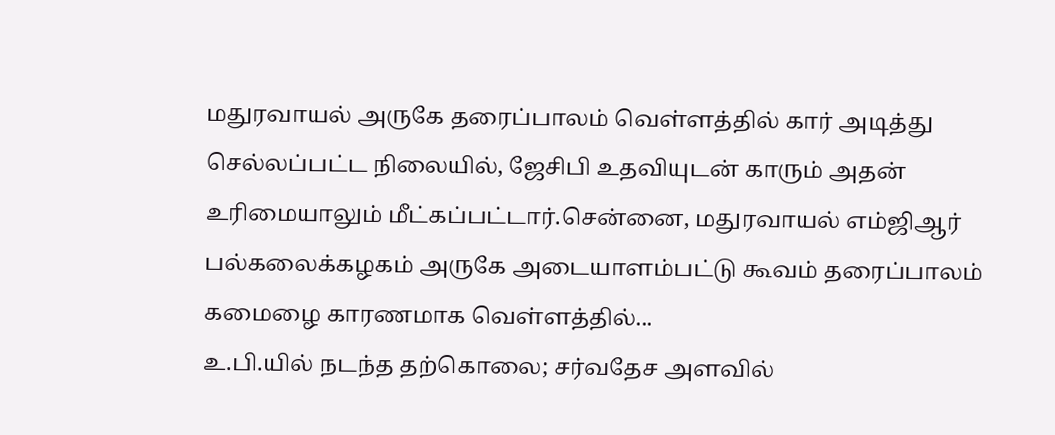மதுரவாயல் அருகே தரைப்பாலம் வெள்ளத்தில் கார் அடித்து செல்லப்பட்ட நிலையில், ஜேசிபி உதவியுடன் காரும் அதன் உரிமையாலும் மீட்கப்பட்டார்.சென்னை, மதுரவாயல் எம்ஜிஆர் பல்கலைக்கழகம் அருகே அடையாளம்பட்டு கூவம் தரைப்பாலம் கமைழை காரணமாக வெள்ளத்தில்...
உ.பி.யில் நடந்த தற்கொலை; சர்வதேச அளவில்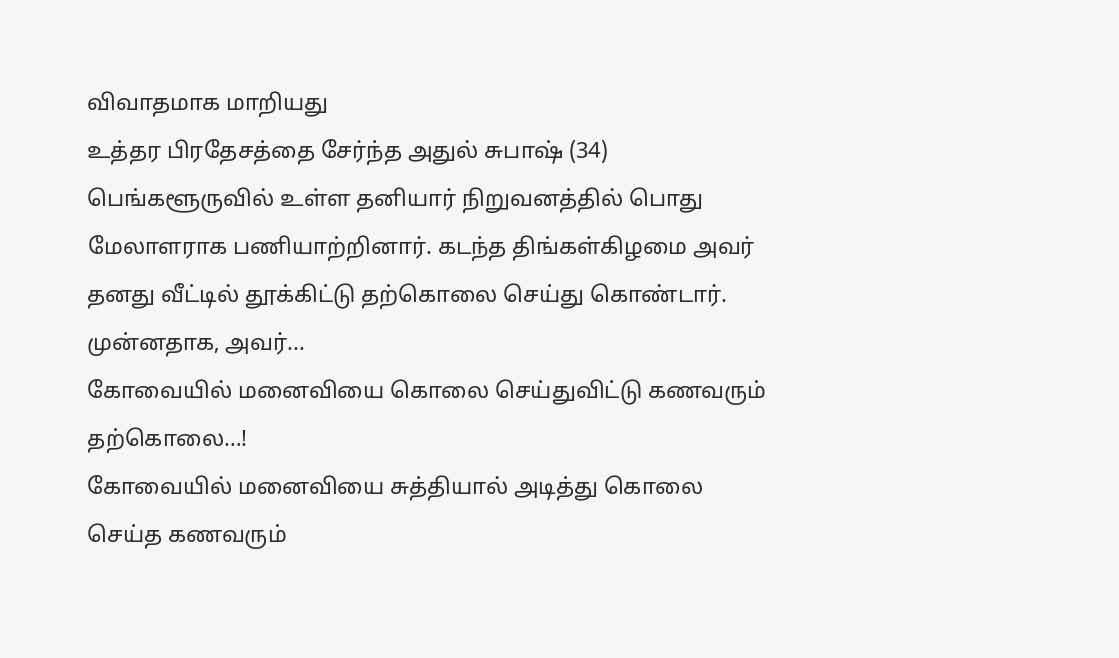விவாதமாக மாறியது
உத்தர பிரதேசத்தை சேர்ந்த அதுல் சுபாஷ் (34) பெங்களூருவில் உள்ள தனியார் நிறுவனத்தில் பொது மேலாளராக பணியாற்றினார். கடந்த திங்கள்கிழமை அவர் தனது வீட்டில் தூக்கிட்டு தற்கொலை செய்து கொண்டார். முன்னதாக, அவர்...
கோவையில் மனைவியை கொலை செய்துவிட்டு கணவரும் தற்கொலை…!
கோவையில் மனைவியை சுத்தியால் அடித்து கொலை செய்த கணவரும்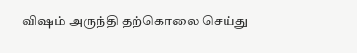விஷம் அருந்தி தற்கொலை செய்து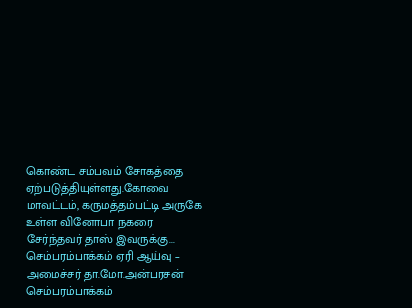கொண்ட சம்பவம் சோகத்தை ஏற்படுத்தியுள்ளது.கோவை மாவட்டம், கருமத்தம்பட்டி அருகே உள்ள வினோபா நகரை சேர்ந்தவர் தாஸ் இவருக்கு...
செம்பரம்பாக்கம் ஏரி ஆய்வு – அமைச்சர் தா.மோ.அன்பரசன்
செம்பரம்பாக்கம்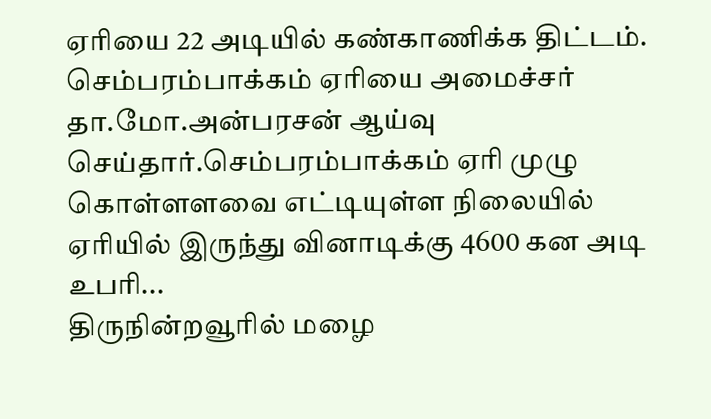ஏரியை 22 அடியில் கண்காணிக்க திட்டம். செம்பரம்பாக்கம் ஏரியை அமைச்சர் தா.மோ.அன்பரசன் ஆய்வு செய்தார்.செம்பரம்பாக்கம் ஏரி முழு கொள்ளளவை எட்டியுள்ள நிலையில் ஏரியில் இருந்து வினாடிக்கு 4600 கன அடி உபரி...
திருநின்றவூரில் மழை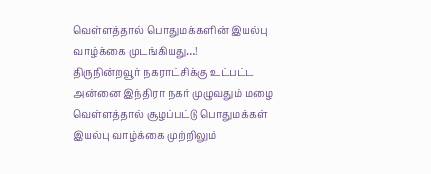வெள்ளத்தால் பொதுமக்களின் இயல்பு வாழ்க்கை முடங்கியது…!
திருநின்றவூர் நகராட்சிக்கு உட்பட்ட அன்னை இந்திரா நகர் முழுவதும் மழை வெள்ளத்தால் சூழப்பட்டு பொதுமக்கள் இயல்பு வாழ்க்கை முற்றிலும்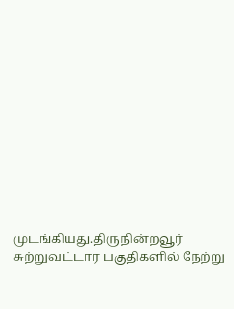முடங்கியது.திருநின்றவூர் சுற்றுவட்டார பகுதிகளில் நேற்று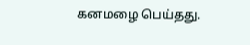கனமழை பெய்தது.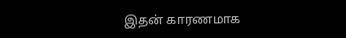இதன் காரணமாக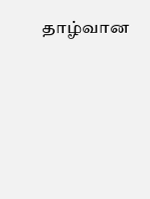தாழ்வான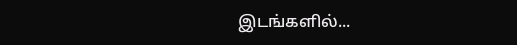இடங்களில்...